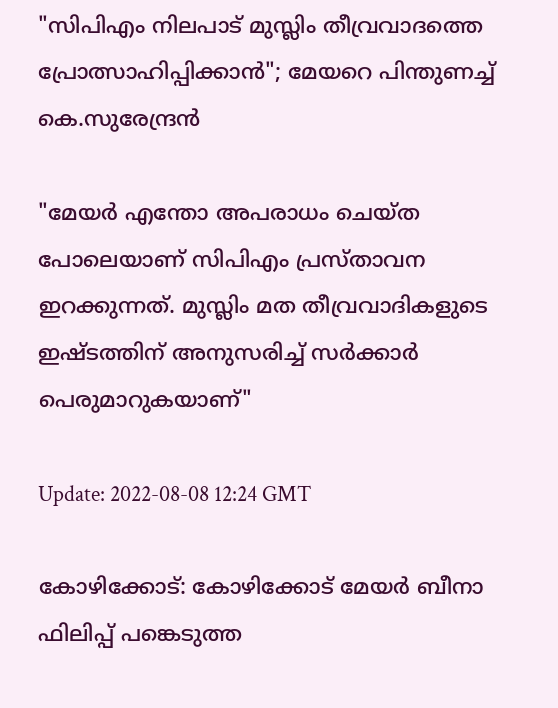"സിപിഎം നിലപാട് മുസ്ലിം തീവ്രവാദത്തെ പ്രോത്സാഹിപ്പിക്കാന്‍"; മേയറെ പിന്തുണച്ച് കെ.സുരേന്ദ്രന്‍

"മേയർ എന്തോ അപരാധം ചെയ്ത പോലെയാണ് സിപിഎം പ്രസ്താവന ഇറക്കുന്നത്. മുസ്ലിം മത തീവ്രവാദികളുടെ ഇഷ്ടത്തിന് അനുസരിച്ച് സർക്കാർ പെരുമാറുകയാണ്"

Update: 2022-08-08 12:24 GMT

കോഴിക്കോട്: കോഴിക്കോട് മേയർ ബീനാ ഫിലിപ്പ് പങ്കെടുത്ത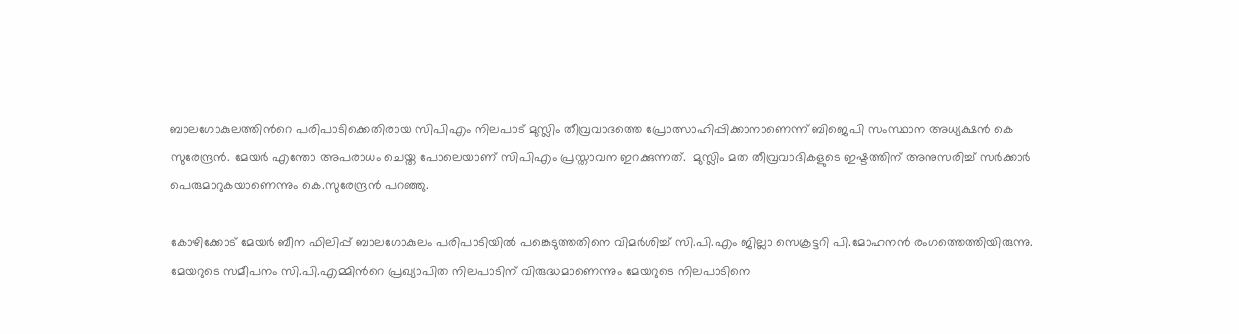ബാലഗോകുലത്തിന്‍റെ പരിപാടിക്കെതിരായ സിപിഎം നിലപാട് മുസ്ലിം തീവ്രവാദത്തെ പ്രോത്സാഹിപ്പിക്കാനാണെന്ന് ബിജെപി സംസ്ഥാന അധ്യക്ഷൻ കെ സുരേന്ദ്രൻ. മേയർ എന്തോ അപരാധം ചെയ്ത പോലെയാണ് സിപിഎം പ്രസ്താവന ഇറക്കുന്നത്.  മുസ്ലിം മത തീവ്രവാദികളുടെ ഇഷ്ടത്തിന് അനുസരിച്ച് സർക്കാർ പെരുമാറുകയാണെന്നും കെ.സുരേന്ദ്രന്‍ പറഞ്ഞു.

കോഴിക്കോട് മേയര്‍ ബീന ഫിലിപ്പ് ബാലഗോകുലം പരിപാടിയില്‍ പങ്കെടുത്തതിനെ വിമര്‍ശിച്ച് സി.പി.എം ജില്ലാ സെക്രട്ടറി പി.മോഹനന്‍ രംഗത്തെത്തിയിരുന്നു. മേയറുടെ സമീപനം സി.പി.എമ്മിന്‍റെ പ്രഖ്യാപിത നിലപാടിന് വിരുദ്ധമാണെന്നും മേയറുടെ നിലപാടിനെ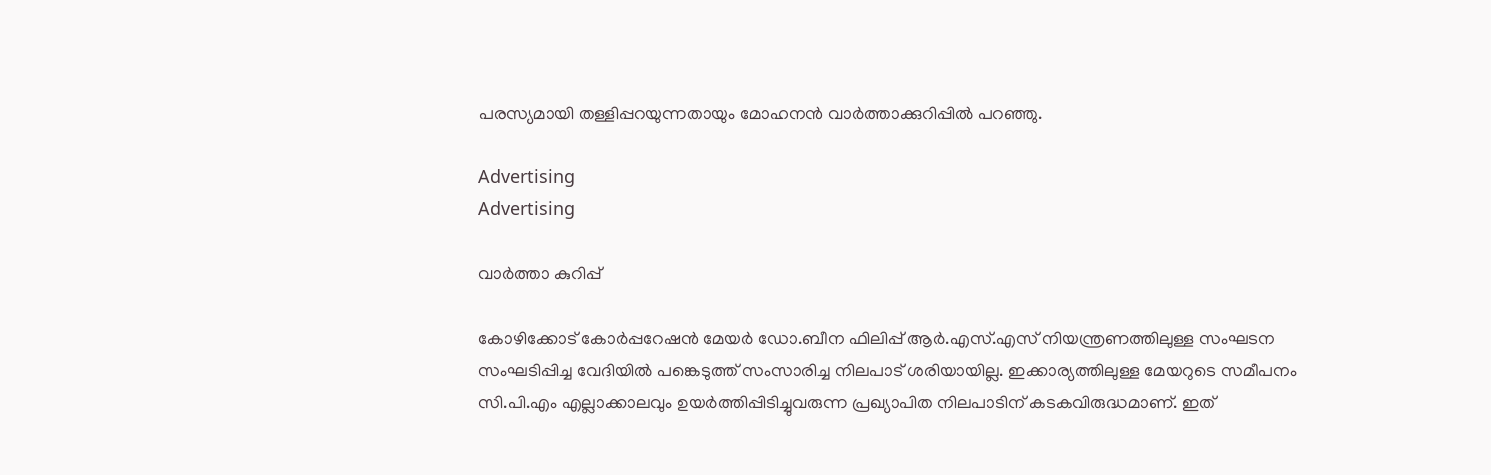പരസ്യമായി തള്ളിപ്പറയുന്നതായും മോഹനന്‍ വാര്‍ത്താക്കുറിപ്പില്‍ പറഞ്ഞു.

Advertising
Advertising

വാര്‍ത്താ കുറിപ്പ്

കോഴിക്കോട് കോര്‍പ്പറേഷന്‍ മേയര്‍ ഡോ.ബീന ഫിലിപ്പ് ആര്‍.എസ്.എസ് നിയന്ത്രണത്തിലുള്ള സംഘടന സംഘടിപ്പിച്ച വേദിയില്‍ പങ്കെടുത്ത് സംസാരിച്ച നിലപാട് ശരിയായില്ല. ഇക്കാര്യത്തിലുള്ള മേയറുടെ സമീപനം സി.പി.എം എല്ലാക്കാലവും ഉയര്‍ത്തിപ്പിടിച്ചുവരുന്ന പ്രഖ്യാപിത നിലപാടിന് കടകവിരുദ്ധമാണ്. ഇത്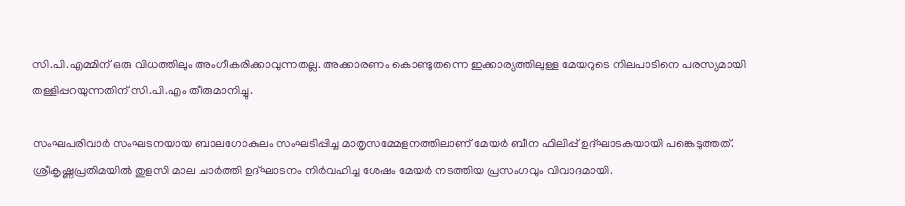സി.പി.എമ്മിന് ഒരു വിധത്തിലും അംഗീകരിക്കാവുന്നതല്ല. അക്കാരണം കൊണ്ടുതന്നെ ഇക്കാര്യത്തിലുള്ള മേയറുടെ നിലപാടിനെ പരസ്യമായി തള്ളിപ്പറയുന്നതിന് സി.പി.എം തീരുമാനിച്ചു.

സംഘപരിവാർ സംഘടനയായ ബാലഗോകുലം സംഘടിപ്പിച്ച മാതൃസമ്മേളനത്തിലാണ് മേയർ ബീന ഫിലിപ്പ് ഉദ്ഘാടകയായി പങ്കെടുത്തത്. ശ്രീകൃഷ്ണപ്രതിമയില്‍ തുളസി മാല ചാര്‍ത്തി ഉദ്ഘാടനം നിര്‍വഹിച്ച ശേഷം മേയര്‍ നടത്തിയ പ്രസംഗവും വിവാദമായി.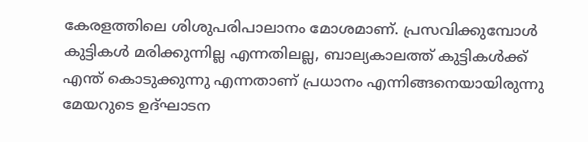കേരളത്തിലെ ശിശുപരിപാലാനം മോശമാണ്. പ്രസവിക്കുമ്പോൾ കുട്ടികൾ മരിക്കുന്നില്ല എന്നതിലല്ല, ബാല്യകാലത്ത് കുട്ടികൾക്ക് എന്ത് കൊടുക്കുന്നു എന്നതാണ് പ്രധാനം എന്നിങ്ങനെയായിരുന്നു മേയറുടെ ഉദ്ഘാടന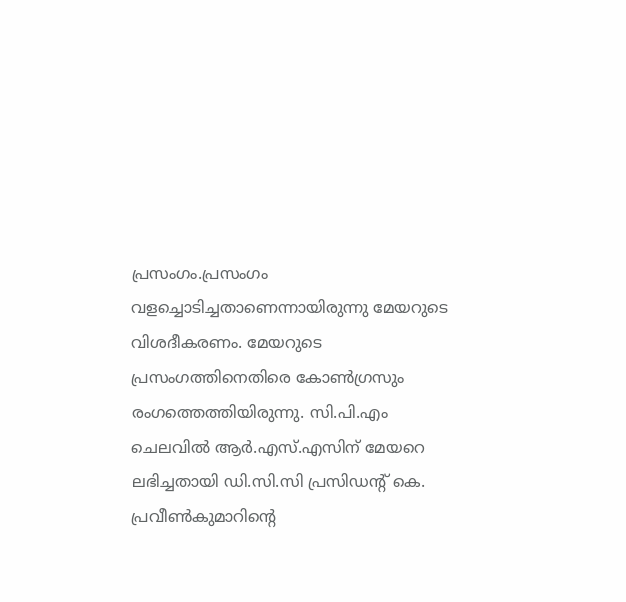പ്രസംഗം.പ്രസംഗം വളച്ചൊടിച്ചതാണെന്നായിരുന്നു മേയറുടെ വിശദീകരണം. മേയറുടെ പ്രസംഗത്തിനെതിരെ കോണ്‍ഗ്രസും രംഗത്തെത്തിയിരുന്നു. സി.പി.എം ചെലവില്‍ ആര്‍.എസ്.എസിന് മേയറെ ലഭിച്ചതായി ഡി.സി.സി പ്രസിഡന്‍റ് കെ. പ്രവീണ്‍കുമാറിന്‍റെ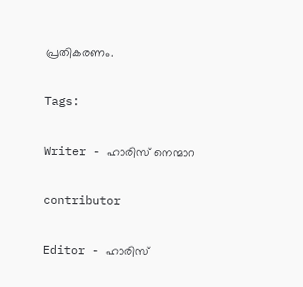പ്രതികരണം.

Tags:

Writer - ഹാരിസ് നെന്മാറ

contributor

Editor - ഹാരിസ്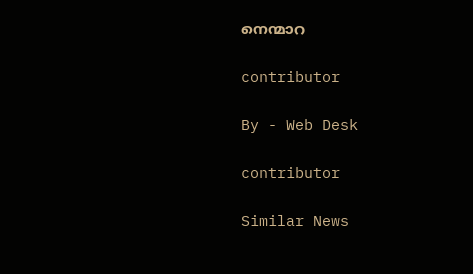നെന്മാറ

contributor

By - Web Desk

contributor

Similar News